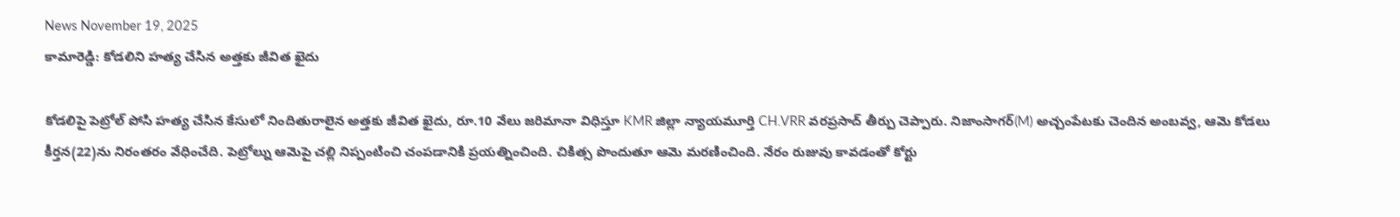News November 19, 2025
కామారెడ్డి: కోడలిని హత్య చేసిన అత్తకు జీవిత ఖైదు

కోడలిపై పెట్రోల్ పోసి హత్య చేసిన కేసులో నిందితురాలైన అత్తకు జీవిత ఖైదు, రూ.10 వేలు జరిమానా విధిస్తూ KMR జిల్లా న్యాయమూర్తి CH.VRR వరప్రసాద్ తీర్పు చెప్పారు. నిజాంసాగర్(M) అచ్చంపేటకు చెందిన అంబవ్వ, ఆమె కోడలు కీర్తన(22)ను నిరంతరం వేధించేది. పెట్రోల్ను ఆమెపై చల్లి నిప్పంటించి చంపడానికి ప్రయత్నించింది. చికిత్స పొందుతూ ఆమె మరణించింది. నేరం రుజువు కావడంతో కోర్టు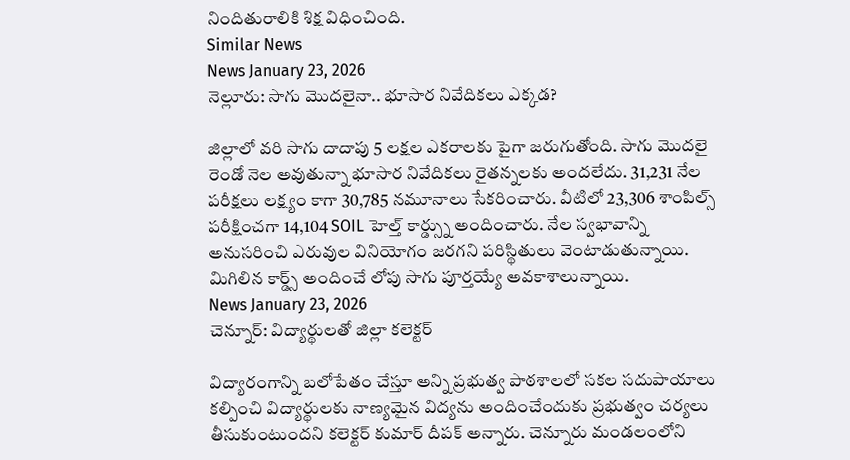నిందితురాలికి శిక్ష విధించింది.
Similar News
News January 23, 2026
నెల్లూరు: సాగు మొదలైనా.. భూసార నివేదికలు ఎక్కడ?

జిల్లాలో వరి సాగు దాదాపు 5 లక్షల ఎకరాలకు పైగా జరుగుతోంది. సాగు మొదలై రెండో నెల అవుతున్నా భూసార నివేదికలు రైతన్నలకు అందలేదు. 31,231 నేల పరీక్షలు లక్ష్యం కాగా 30,785 నమూనాలు సేకరించారు. వీటిలో 23,306 శాంపిల్స్ పరీక్షించగా 14,104 SOIL హెల్త్ కార్డ్స్ను అందించారు. నేల స్వభావాన్ని అనుసరించి ఎరువుల వినియోగం జరగని పరిస్థితులు వెంటాడుతున్నాయి. మిగిలిన కార్డ్స్ అందించే లోపు సాగు పూర్తయ్యే అవకాశాలున్నాయి.
News January 23, 2026
చెన్నూర్: విద్యార్థులతో జిల్లా కలెక్టర్

విద్యారంగాన్ని బలోపేతం చేస్తూ అన్ని ప్రభుత్వ పాఠశాలలో సకల సదుపాయాలు కల్పించి విద్యార్థులకు నాణ్యమైన విద్యను అందించేందుకు ప్రభుత్వం చర్యలు తీసుకుంటుందని కలెక్టర్ కుమార్ దీపక్ అన్నారు. చెన్నూరు మండలంలోని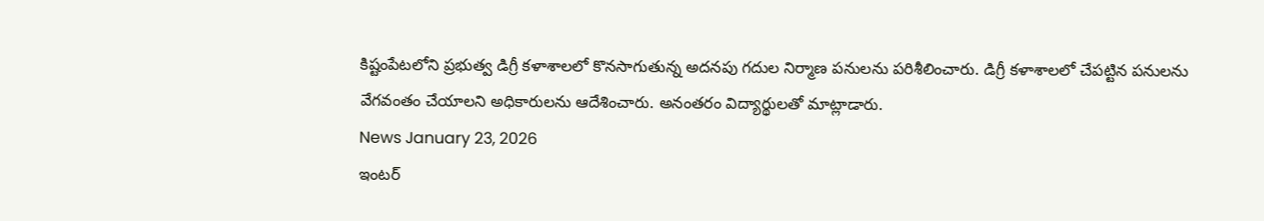కిష్టంపేటలోని ప్రభుత్వ డిగ్రీ కళాశాలలో కొనసాగుతున్న అదనపు గదుల నిర్మాణ పనులను పరిశీలించారు. డిగ్రీ కళాశాలలో చేపట్టిన పనులను వేగవంతం చేయాలని అధికారులను ఆదేశించారు. అనంతరం విద్యార్థులతో మాట్లాడారు.
News January 23, 2026
ఇంటర్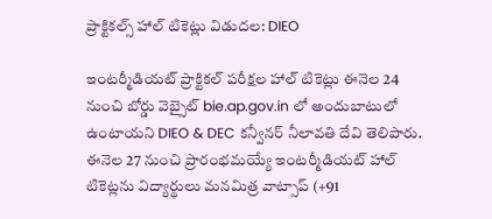ప్రాక్టికల్స్ హాల్ టికెట్లు విడుదల: DIEO

ఇంటర్మీడియట్ ప్రాక్టికల్ పరీక్షల హాల్ టికెట్లు ఈనెల 24 నుంచి బోర్డు వెబ్సైట్ bie.ap.gov.in లో అందుబాటులో ఉంటాయని DIEO & DEC కన్వీనర్ నీలావతి దేవి తెలిపారు. ఈనెల 27 నుంచి ప్రారంభమయ్యే ఇంటర్మీడియట్ హాల్ టికెట్లను విద్యార్థులు మనమిత్ర వాట్సాప్ (+91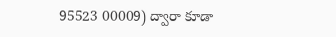95523 00009) ద్వారా కూడా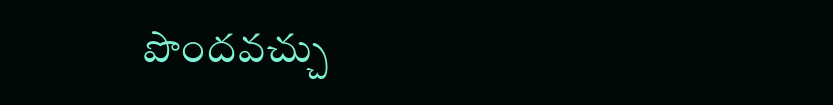పొందవచ్చు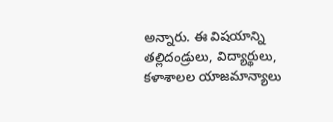అన్నారు. ఈ విషయాన్ని తల్లిదండ్రులు, విద్యార్థులు, కళాశాలల యాజమాన్యాలు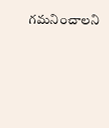గమనించాలని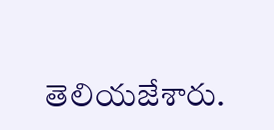తెలియజేశారు.